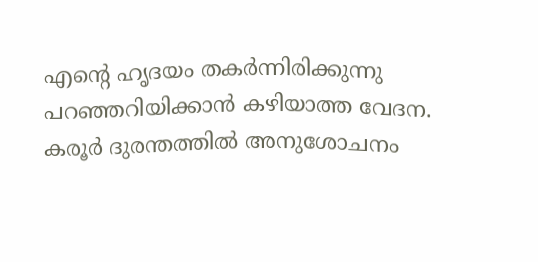എന്റെ ഹൃദയം തകർന്നിരിക്കുന്നു പറഞ്ഞറിയിക്കാന്‍ കഴിയാത്ത വേദന. കരൂര്‍ ദുരന്തത്തില്‍ അനുശോചനം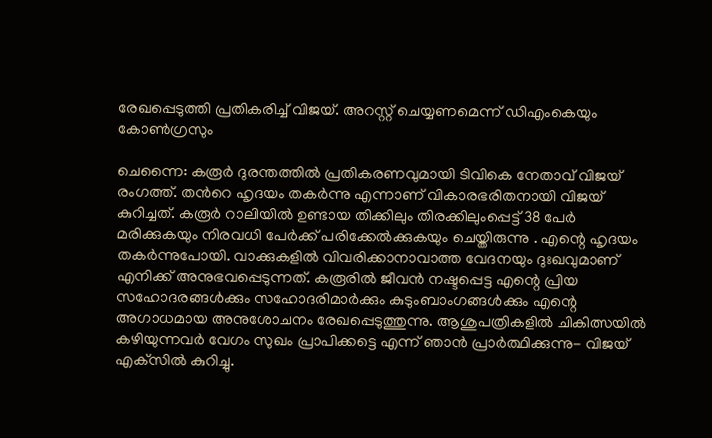രേഖപ്പെടുത്തി പ്രതികരിച്ച് വിജയ്. അറസ്റ്റ് ചെയ്യണമെന്ന് ഡിഎംകെയും കോണ്‍ഗ്രസും

ചെന്നൈ: കരൂര്‍ ദുരന്തത്തില്‍ പ്രതികരണവുമായി ടിവികെ നേതാവ് വിജയ് രംഗത്ത്. തന്‍റെ ഹൃദയം തകര്‍ന്നു എന്നാണ് വികാരഭരിതനായി വിജയ് കുറിച്ചത്. കരൂര്‍ റാലിയില്‍ ഉണ്ടായ തിക്കിലും തിരക്കിലുംപ്പെട്ട് 38 പേര്‍ മരിക്കുകയും നിരവധി പേര്‍ക്ക് പരിക്കേല്‍ക്കുകയും ചെയ്തിരുന്നു . എന്റെ ഹൃദയം തകര്‍ന്നുപോയി. വാക്കുകളില്‍ വിവരിക്കാനാവാത്ത വേദനയും ദുഃഖവുമാണ് എനിക്ക് അനുഭവപ്പെടുന്നത്. കരൂരില്‍ ജീവന്‍ നഷ്ടപ്പെട്ട എന്റെ പ്രിയ സഹോദരങ്ങള്‍ക്കും സഹോദരിമാര്‍ക്കും കുടുംബാംഗങ്ങള്‍ക്കും എന്റെ അഗാധമായ അനുശോചനം രേഖപ്പെടുത്തുന്നു. ആശുപത്രികളില്‍ ചികിത്സയില്‍ കഴിയുന്നവര്‍ വേഗം സുഖം പ്രാപിക്കട്ടെ എന്ന് ഞാന്‍ പ്രാര്‍ത്ഥിക്കുന്നു- വിജയ് എക്‌സില്‍ കുറിച്ചു.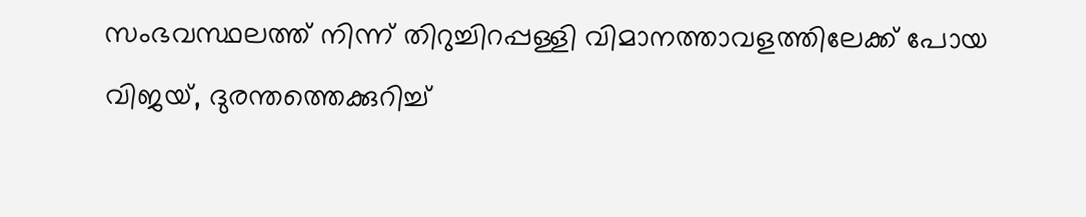സംഭവസ്ഥലത്ത് നിന്ന് തിറുച്ചിറപ്പള്ളി വിമാനത്താവളത്തിലേക്ക് പോയ വിജയ്, ദുരന്തത്തെക്കുറിച്ച്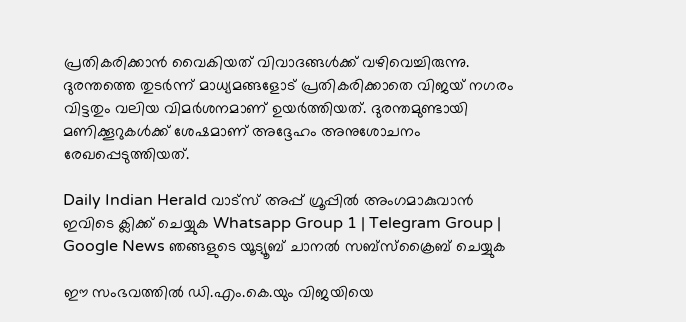പ്രതികരിക്കാന്‍ വൈകിയത് വിവാദങ്ങള്‍ക്ക് വഴിവെച്ചിരുന്നു. ദുരന്തത്തെ തുടര്‍ന്ന് മാധ്യമങ്ങളോട് പ്രതികരിക്കാതെ വിജയ് നഗരം വിട്ടതും വലിയ വിമര്‍ശനമാണ് ഉയര്‍ത്തിയത്. ദുരന്തമുണ്ടായി മണിക്കൂറുകള്‍ക്ക് ശേഷമാണ് അദ്ദേഹം അനുശോചനം രേഖപ്പെടുത്തിയത്.

Daily Indian Herald വാട്സ് അപ്പ് ഗ്രൂപ്പിൽ അംഗമാകുവാൻ ഇവിടെ ക്ലിക്ക് ചെയ്യുക Whatsapp Group 1 | Telegram Group | Google News ഞങ്ങളുടെ യൂട്യൂബ് ചാനൽ സബ്സ്ക്രൈബ് ചെയ്യുക

ഈ സംഭവത്തില്‍ ഡി.എം.കെ.യും വിജയിയെ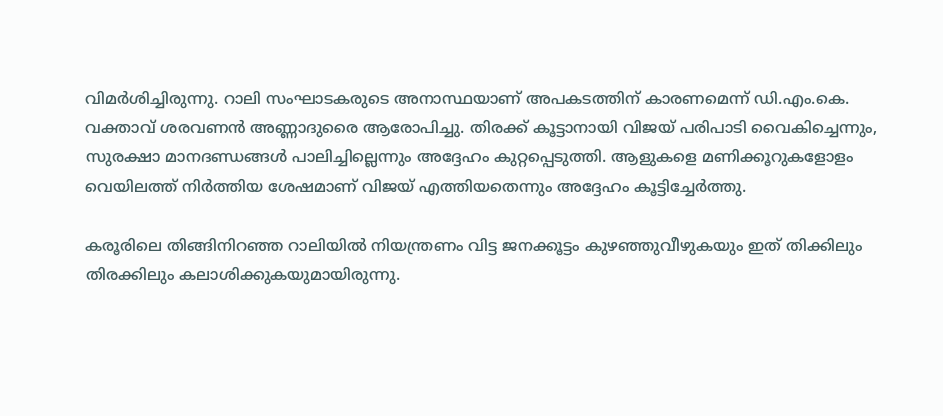വിമര്‍ശിച്ചിരുന്നു. റാലി സംഘാടകരുടെ അനാസ്ഥയാണ് അപകടത്തിന് കാരണമെന്ന് ഡി.എം.കെ. വക്താവ് ശരവണന്‍ അണ്ണാദുരൈ ആരോപിച്ചു. തിരക്ക് കൂട്ടാനായി വിജയ് പരിപാടി വൈകിച്ചെന്നും, സുരക്ഷാ മാനദണ്ഡങ്ങള്‍ പാലിച്ചില്ലെന്നും അദ്ദേഹം കുറ്റപ്പെടുത്തി. ആളുകളെ മണിക്കൂറുകളോളം വെയിലത്ത് നിര്‍ത്തിയ ശേഷമാണ് വിജയ് എത്തിയതെന്നും അദ്ദേഹം കൂട്ടിച്ചേര്‍ത്തു.

കരൂരിലെ തിങ്ങിനിറഞ്ഞ റാലിയില്‍ നിയന്ത്രണം വിട്ട ജനക്കൂട്ടം കുഴഞ്ഞുവീഴുകയും ഇത് തിക്കിലും തിരക്കിലും കലാശിക്കുകയുമായിരുന്നു.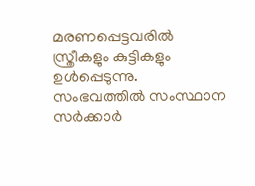മരണപ്പെട്ടവരില്‍ സ്ത്രീകളും കുട്ടികളും ഉള്‍പ്പെടുന്നു.  സംഭവത്തില്‍ സംസ്ഥാന സര്‍ക്കാര്‍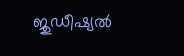ജുഡീഷ്യല്‍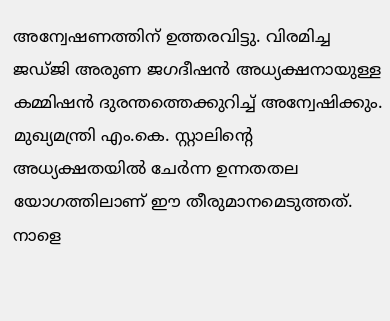അന്വേഷണത്തിന് ഉത്തരവിട്ടു. വിരമിച്ച ജഡ്ജി അരുണ ജഗദീഷന്‍ അധ്യക്ഷനായുള്ള കമ്മിഷന്‍ ദുരന്തത്തെക്കുറിച്ച് അന്വേഷിക്കും. മുഖ്യമന്ത്രി എം.കെ. സ്റ്റാലിന്റെ അധ്യക്ഷതയില്‍ ചേര്‍ന്ന ഉന്നതതല യോഗത്തിലാണ് ഈ തീരുമാനമെടുത്തത്. നാളെ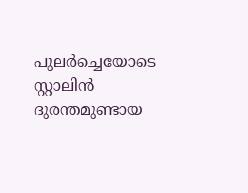പുലര്‍ച്ചെയോടെ സ്റ്റാലിന്‍ ദുരന്തമുണ്ടായ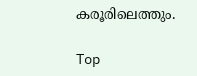കരൂരിലെത്തും.

Top